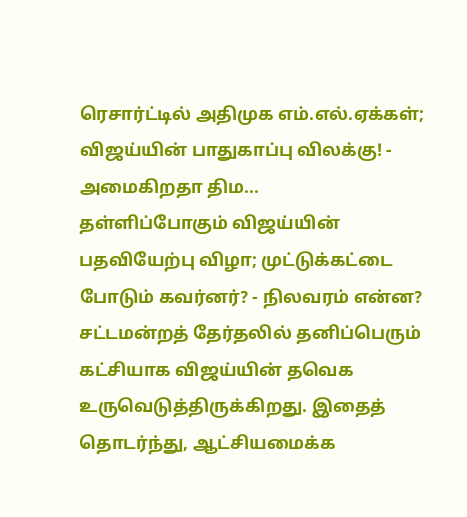ரெசார்ட்டில் அதிமுக எம்.எல்.ஏக்கள்; விஜய்யின் பாதுகாப்பு விலக்கு! - அமைகிறதா திம...
தள்ளிப்போகும் விஜய்யின் பதவியேற்பு விழா; முட்டுக்கட்டை போடும் கவர்னர்? - நிலவரம் என்ன?
சட்டமன்றத் தேர்தலில் தனிப்பெரும் கட்சியாக விஜய்யின் தவெக உருவெடுத்திருக்கிறது. இதைத் தொடர்ந்து, ஆட்சியமைக்க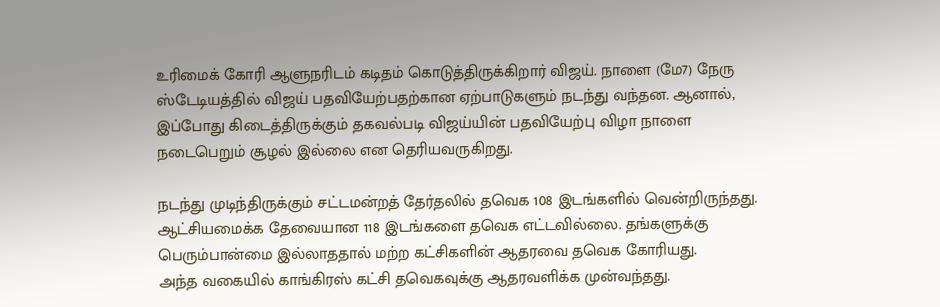உரிமைக் கோரி ஆளுநரிடம் கடிதம் கொடுத்திருக்கிறார் விஜய். நாளை (மே7) நேரு ஸ்டேடியத்தில் விஜய் பதவியேற்பதற்கான ஏற்பாடுகளும் நடந்து வந்தன. ஆனால், இப்போது கிடைத்திருக்கும் தகவல்படி விஜய்யின் பதவியேற்பு விழா நாளை நடைபெறும் சூழல் இல்லை என தெரியவருகிறது.

நடந்து முடிந்திருக்கும் சட்டமன்றத் தேர்தலில் தவெக 108 இடங்களில் வென்றிருந்தது. ஆட்சியமைக்க தேவையான 118 இடங்களை தவெக எட்டவில்லை. தங்களுக்கு பெரும்பான்மை இல்லாததால் மற்ற கட்சிகளின் ஆதரவை தவெக கோரியது.
அந்த வகையில் காங்கிரஸ் கட்சி தவெகவுக்கு ஆதரவளிக்க முன்வந்தது.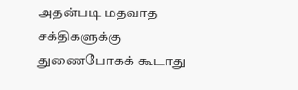அதன்படி மதவாத சக்திகளுக்கு துணைபோகக் கூடாது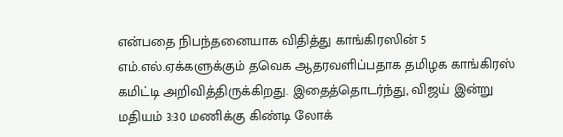என்பதை நிபந்தனையாக விதித்து காங்கிரஸின் 5 எம்.எல்.ஏக்களுக்கும் தவெக ஆதரவளிப்பதாக தமிழக காங்கிரஸ் கமிட்டி அறிவித்திருக்கிறது. இதைத்தொடர்ந்து, விஜய் இன்று மதியம் 3:30 மணிக்கு கிண்டி லோக்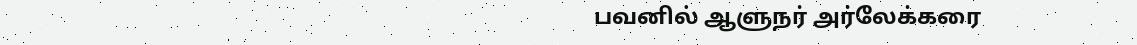பவனில் ஆளுநர் அர்லேக்கரை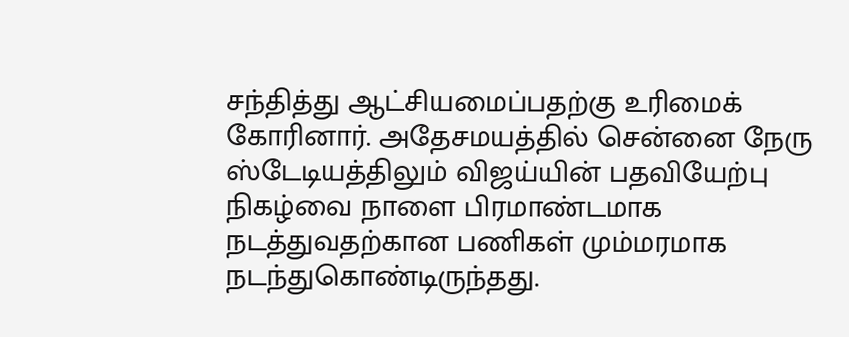சந்தித்து ஆட்சியமைப்பதற்கு உரிமைக் கோரினார். அதேசமயத்தில் சென்னை நேரு ஸ்டேடியத்திலும் விஜய்யின் பதவியேற்பு நிகழ்வை நாளை பிரமாண்டமாக நடத்துவதற்கான பணிகள் மும்மரமாக நடந்துகொண்டிருந்தது.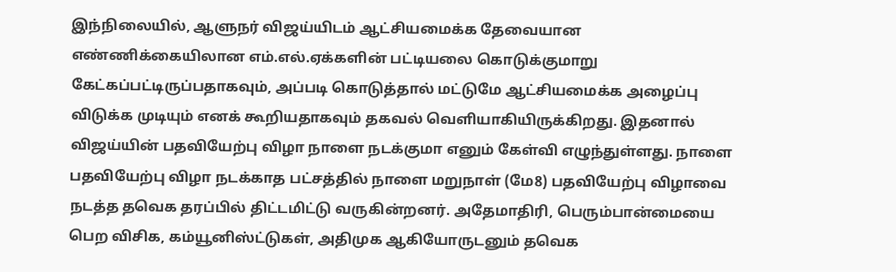இந்நிலையில், ஆளுநர் விஜய்யிடம் ஆட்சியமைக்க தேவையான எண்ணிக்கையிலான எம்.எல்.ஏக்களின் பட்டியலை கொடுக்குமாறு கேட்கப்பட்டிருப்பதாகவும், அப்படி கொடுத்தால் மட்டுமே ஆட்சியமைக்க அழைப்பு விடுக்க முடியும் எனக் கூறியதாகவும் தகவல் வெளியாகியிருக்கிறது. இதனால் விஜய்யின் பதவியேற்பு விழா நாளை நடக்குமா எனும் கேள்வி எழுந்துள்ளது. நாளை பதவியேற்பு விழா நடக்காத பட்சத்தில் நாளை மறுநாள் (மே8) பதவியேற்பு விழாவை நடத்த தவெக தரப்பில் திட்டமிட்டு வருகின்றனர். அதேமாதிரி, பெரும்பான்மையை பெற விசிக, கம்யூனிஸ்ட்டுகள், அதிமுக ஆகியோருடனும் தவெக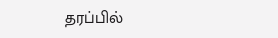தரப்பில்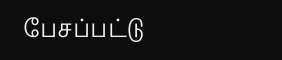பேசப்பட்டு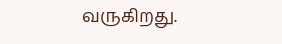வருகிறது.